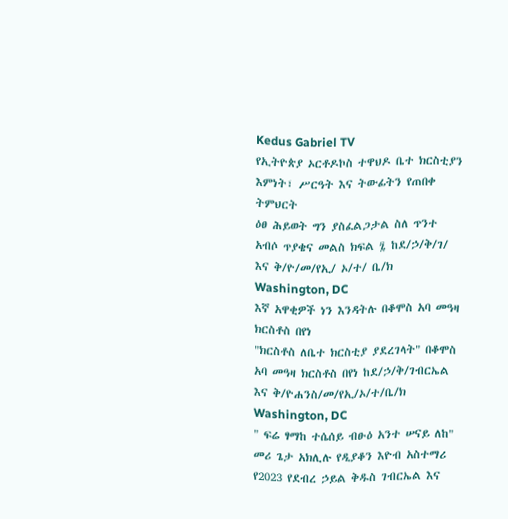Kedus Gabriel TV
የኢትዮጵያ ኦርቶዶኮስ ተዋህዶ ቤተ ክርስቲያን እምነት፣ ሥርዓት እና ትውፊትን የጠበቀ ትምህርት
ዕፀ ሕይወት ግን ያስፈልጋታል ስለ ጥንተ አብሶ ጥያቄና መልስ ክፍል ፯ ከደ/ኃ/ቅ/ገ/ እና ቅ/ዮ/መ/የኢ/ ኦ/ተ/ ቤ/ክ Washington, DC
እኛ አዋቂዎች ነን እንዳትሉ በቆሞስ አባ መዓዛ ክርስቶስ በየነ
"ክርስቶስ ለቤተ ክርስቲያ ያደረገላት" በቆሞስ አባ መዓዛ ክርስቶስ በየነ ከደ/ኃ/ቅ/ገብርኤል እና ቅ/ዮሐንስ/መ/የኢ/ኦ/ተ/ቤ/ክ Washington, DC
" ፍሬ ፃማከ ተሴሰይ ብፁዕ አንተ ሠናይ ለከ" መሪ ጌታ አክሊሉ የዲያቆን እዮብ አስተማሪ
የ2023 የደብረ ኃይል ቅዱስ ገብርኤል እና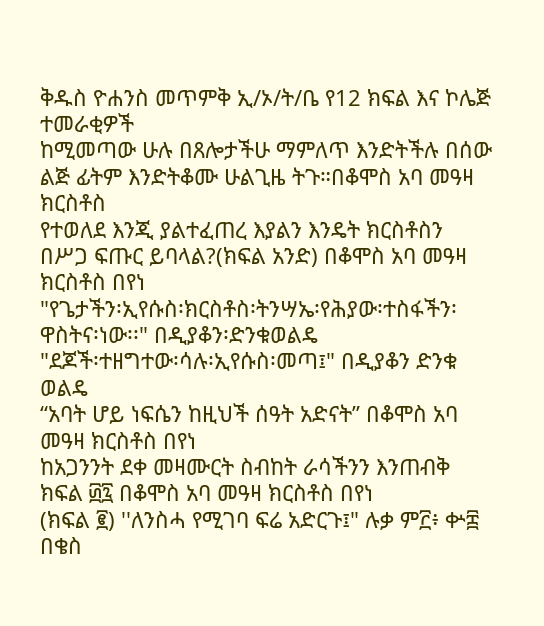ቅዱስ ዮሐንስ መጥምቅ ኢ/ኦ/ት/ቤ የ12 ክፍል እና ኮሌጅ ተመራቂዎች
ከሚመጣው ሁሉ በጸሎታችሁ ማምለጥ እንድትችሉ በሰው ልጅ ፊትም እንድትቆሙ ሁልጊዜ ትጉ።በቆሞስ አባ መዓዛ ክርስቶስ
የተወለደ እንጂ ያልተፈጠረ እያልን እንዴት ክርስቶስን በሥጋ ፍጡር ይባላል?(ክፍል አንድ) በቆሞስ አባ መዓዛ ክርስቶስ በየነ
"የጌታችን፡ኢየሱስ፡ክርስቶስ፡ትንሣኤ፡የሕያው፡ተስፋችን፡ዋስትና፡ነው፡፡" በዲያቆን፡ድንቁወልዴ
"ደጆች፡ተዘግተው፡ሳሉ፡ኢየሱስ፡መጣ፤" በዲያቆን ድንቁ ወልዴ
“አባት ሆይ ነፍሴን ከዚህች ሰዓት አድናት” በቆሞስ አባ መዓዛ ክርስቶስ በየነ
ከአጋንንት ደቀ መዛሙርት ስብከት ራሳችንን እንጠብቅ ክፍል ፴፯ በቆሞስ አባ መዓዛ ክርስቶስ በየነ
(ክፍል ፪) ''ለንስሓ የሚገባ ፍሬ አድርጉ፤" ሉቃ ም፫፥ ቍ፰ በቄስ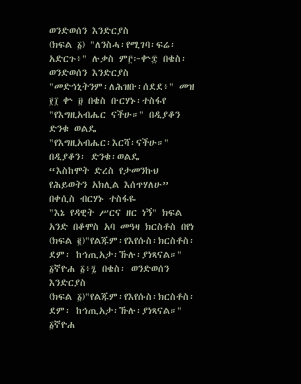ወንድወሰን እንድርያስ
(ክፍል ፩) "ለንስሓ፡የሚገባ፡ፍሬ፡አድርጉ፥" ሉቃስ ም፫፦ቍ፰ በቄስ፡ ወንድወሰን እንድርያስ
"መድኅኒትንም፡ለሕዝቡ፡ሰደደ፥" መዝ ፻፲ ቍ ፱ በቄስ ቡርሃኑ፡ተስፋየ
"የእግዚአብሔር ናችሁ።" በዲያቆን ድንቁ ወልዴ
"የእግዚአብሔር፡እርሻ፡ናችሁ።" በዲያቆን፡ ድንቁ፡ወልዴ
“እስከሞት ድረስ የታመንኩህ የሕይወትን አክሊል እሰጥሃለሁ” በቀሲስ ብርሃኑ ተስፋዬ
"እኔ የዳዊት ሥርና ዘር ነኝ" ክፍል አንድ በቆሞስ አባ መዓዛ ክርስቶስ በየነ
(ክፍል ፪)"የልጁም፡የእየሱስ፡ክርስቶስ፡ደም፡ ከኅጢአታ፡ኹሉ፡ያነጻናል።" ፩ኛዮሐ ፩፥፯ በቄስ፡ ወንድወሰን እንድርያስ
(ክፍል ፩)"የልጁም፡የእየሱስ፡ክርስቶስ፡ደም፡ ከኅጢአታ፡ኹሉ፡ያነጻናል።" ፩ኛዮሐ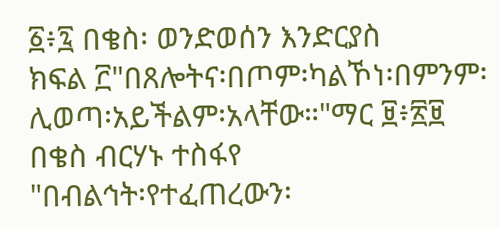፩፥፯ በቄስ፡ ወንድወሰን እንድርያስ
ክፍል ፫"በጸሎትና፡በጦም፡ካልኾነ፡በምንም፡ሊወጣ፡አይችልም፡አላቸው።"ማር ፱፥፳፱ በቄስ ብርሃኑ ተስፋየ
"በብልኅት፡የተፈጠረውን፡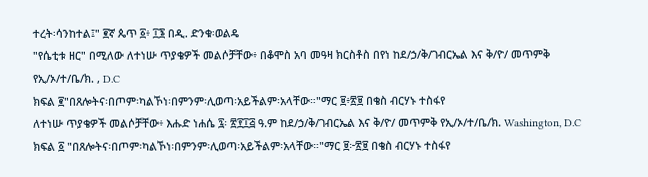ተረት፡ሳንከተል፤" ፪ኛ ጴጥ ፩፥ ፲፮ በዲ. ድንቁ፡ወልዴ
"የሴቲቱ ዘር" በሚለው ለተነሡ ጥያቄዎች መልሶቻቸው፥ በቆሞስ አባ መዓዛ ክርስቶስ በየነ ከደ/ኃ/ቅ/ገብርኤል እና ቅ/ዮ/ መጥምቅ የኢ/ኦ/ተ/ቤ/ክ. , D.C
ክፍል ፪"በጸሎትና፡በጦም፡ካልኾነ፡በምንም፡ሊወጣ፡አይችልም፡አላቸው።"ማር ፱፥፳፱ በቄስ ብርሃኑ ተስፋየ
ለተነሡ ጥያቄዎች መልሶቻቸው፥ እሑድ ነሐሴ ፯፡ ፳፻፲፭ ዓ.ም ከደ/ኃ/ቅ/ገብርኤል እና ቅ/ዮ/ መጥምቅ የኢ/ኦ/ተ/ቤ/ክ. Washington, D.C
ክፍል ፩ "በጸሎትና፡በጦም፡ካልኾነ፡በምንም፡ሊወጣ፡አይችልም፡አላቸው።"ማር ፱፦፳፱ በቄስ ብርሃኑ ተስፋየ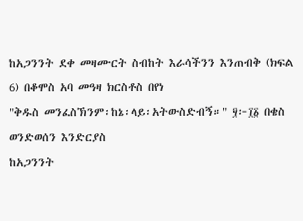ከአጋንንት ደቀ መዛሙርት ስብከት እራሳችንን እንጠብቅ (ክፍል 6) በቆሞስ አባ መዓዛ ክርስቶስ በየነ
"ቅዱስ መንፈስኽንም፡ከኔ፡ላይ፡አትውስድብኝ።" ፶፦፲፩ በቄስ ወንድወሰን እንድርያስ
ከአጋንንት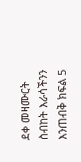ደቀ መዛሙርት ስብከት እራሳችንን እንጠብቅ ክፍል 5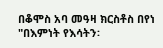በቆሞስ አባ መዓዛ ክርስቶስ በየነ
"በእምነት የእሳትን፡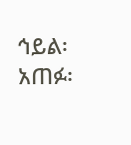ኅይል፡አጠፉ፡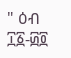" ዕብ ፲፩-፴፬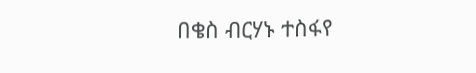በቄስ ብርሃኑ ተስፋየ